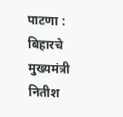पाटणा : बिहारचे मुख्यमंत्री नितीश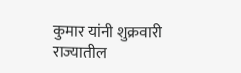कुमार यांनी शुक्रवारी राज्यातील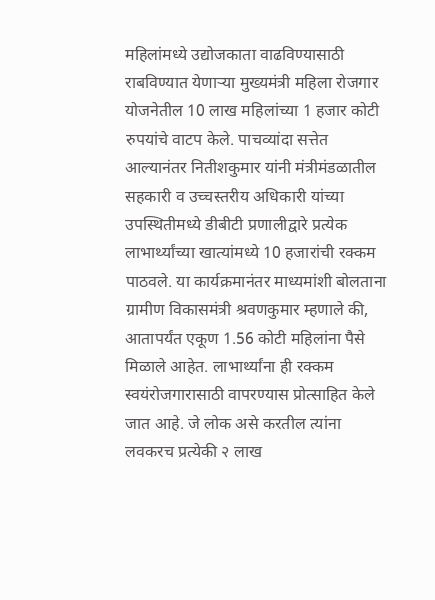महिलांमध्ये उद्योजकाता वाढविण्यासाठी राबविण्यात येणाऱ्या मुख्यमंत्री महिला रोजगार योजनेतील 10 लाख महिलांच्या 1 हजार कोटी रुपयांचे वाटप केले. पाचव्यांदा सत्तेत आल्यानंतर नितीशकुमार यांनी मंत्रीमंडळातील सहकारी व उच्चस्तरीय अधिकारी यांच्या उपस्थितीमध्ये डीबीटी प्रणालीद्वारे प्रत्येक लाभार्थ्यांच्या खात्यांमध्ये 10 हजारांची रक्कम पाठवले. या कार्यक्रमानंतर माध्यमांशी बोलताना ग्रामीण विकासमंत्री श्रवणकुमार म्हणाले की, आतापर्यंत एकूण 1.56 कोटी महिलांना पैसे मिळाले आहेत. लाभार्थ्यांना ही रक्कम स्वयंरोजगारासाठी वापरण्यास प्रोत्साहित केले जात आहे. जे लोक असे करतील त्यांना लवकरच प्रत्येकी २ लाख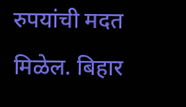रुपयांची मदत मिळेल. बिहार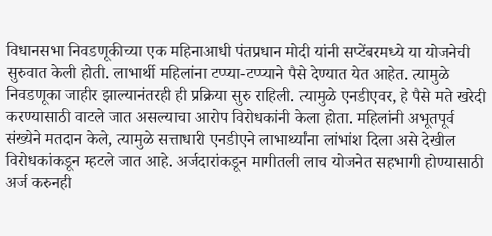विधानसभा निवडणूकीच्या एक महिनाआधी पंतप्रधान मोदी यांनी सप्टेंबरमध्ये या योजनेची सुरुवात केली होती. लाभार्थी महिलांना टप्प्या-टप्प्याने पैसे देण्यात येत आहेत. त्यामुळे निवडणूका जाहीर झाल्यानंतरही ही प्रक्रिया सुरु राहिली. त्यामुळे एनडीएवर, हे पैसे मते खरेदी करण्यासाठी वाटले जात असल्याचा आरोप विरोधकांनी केला होता. महिलांनी अभूतपूर्व संख्येने मतदान केले, त्यामुळे सत्ताधारी एनडीएने लाभार्थ्यांना लांभांश दिला असे देखील विरोधकांकडून म्हटले जात आहे. अर्जदारांकडून मागीतली लाच योजनेत सहभागी होण्यासाठी अर्ज करुनही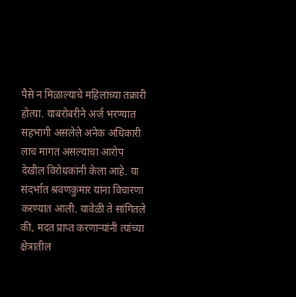पैसे न मिळाल्याचे महिलांच्या तक्रारी होत्या. याबरोबरीने अर्ज भरण्यात सहभागी असलेले अनेक अधिकारी लाच मागत असल्याचा आरोप देखील विरोधकांनी केला आहे. या संदर्भात श्रवणकुमार यांना विचारणा करण्यात आली. यावेळी ते सांगितले की, मदत प्राप्त करणाऱ्यांनी त्यांच्या क्षेत्रातील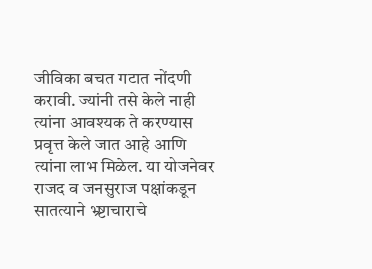जीविका बचत गटात नोंदणी करावी. ज्यांनी तसे केले नाही त्यांना आवश्यक ते करण्यास प्रवृत्त केले जात आहे आणि त्यांना लाभ मिळेल. या योजनेवर राजद व जनसुराज पक्षांकडून सातत्याने भ्र्ष्टाचाराचे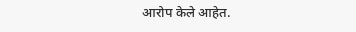आरोप केले आहेत.